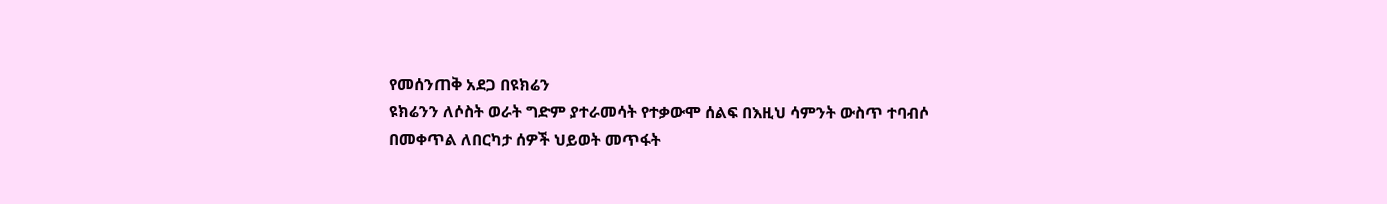የመሰንጠቅ አደጋ በዩክሬን
ዩክሬንን ለሶስት ወራት ግድም ያተራመሳት የተቃውሞ ሰልፍ በእዚህ ሳምንት ውስጥ ተባብሶ በመቀጥል ለበርካታ ሰዎች ህይወት መጥፋት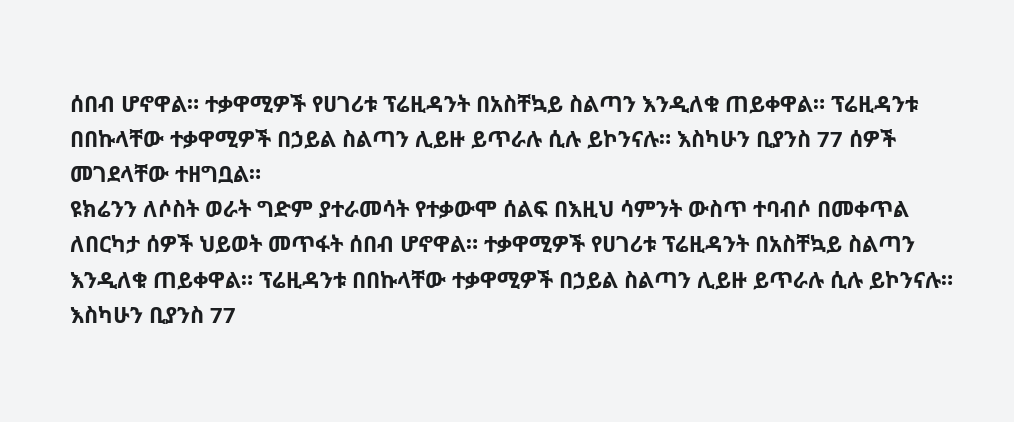ሰበብ ሆኖዋል። ተቃዋሚዎች የሀገሪቱ ፕሬዚዳንት በአስቸኳይ ስልጣን እንዲለቁ ጠይቀዋል። ፕሬዚዳንቱ በበኩላቸው ተቃዋሚዎች በኃይል ስልጣን ሊይዙ ይጥራሉ ሲሉ ይኮንናሉ። እስካሁን ቢያንስ 77 ሰዎች መገደላቸው ተዘግቧል።
ዩክሬንን ለሶስት ወራት ግድም ያተራመሳት የተቃውሞ ሰልፍ በእዚህ ሳምንት ውስጥ ተባብሶ በመቀጥል ለበርካታ ሰዎች ህይወት መጥፋት ሰበብ ሆኖዋል። ተቃዋሚዎች የሀገሪቱ ፕሬዚዳንት በአስቸኳይ ስልጣን እንዲለቁ ጠይቀዋል። ፕሬዚዳንቱ በበኩላቸው ተቃዋሚዎች በኃይል ስልጣን ሊይዙ ይጥራሉ ሲሉ ይኮንናሉ። እስካሁን ቢያንስ 77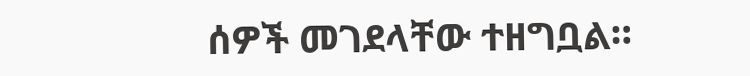ሰዎች መገደላቸው ተዘግቧል።